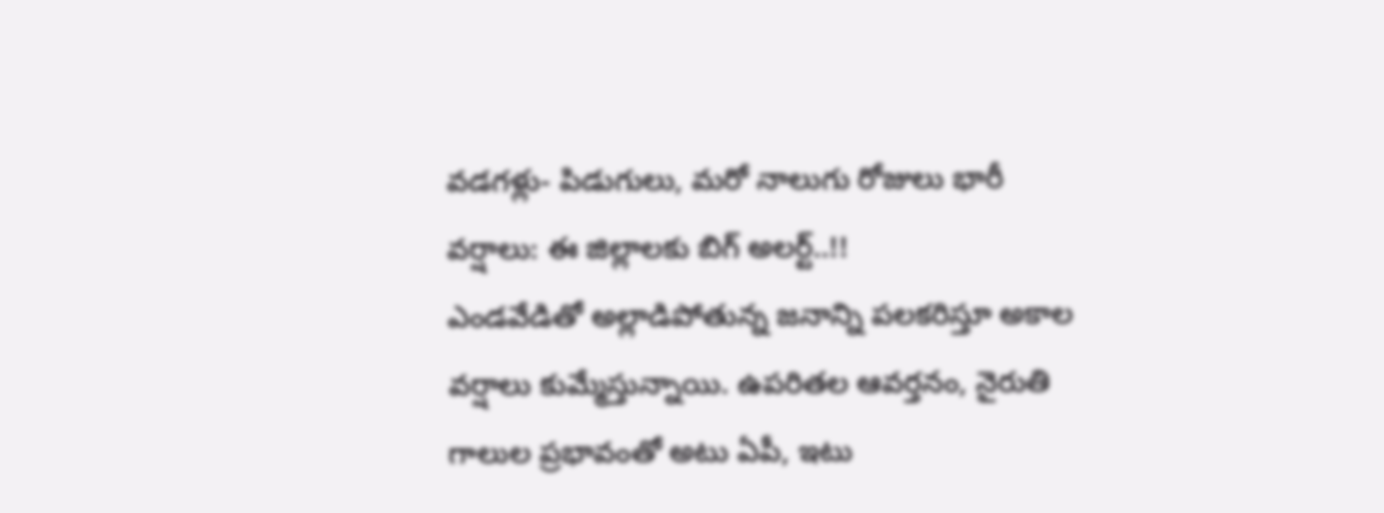వడగళ్లు- పిడుగులు, మరో నాలుగు రోజులు భారీ వర్షాలు: ఈ జిల్లాలకు బిగ్ అలర్ట్..!!
ఎండవేడితో అల్లాడిపోతున్న జనాన్ని పలకరిస్తూ అకాల వర్షాలు కుమ్మేస్తున్నాయి. ఉపరితల ఆవర్తనం, నైరుతి గాలుల ప్రభావంతో అటు ఏపీ, ఇటు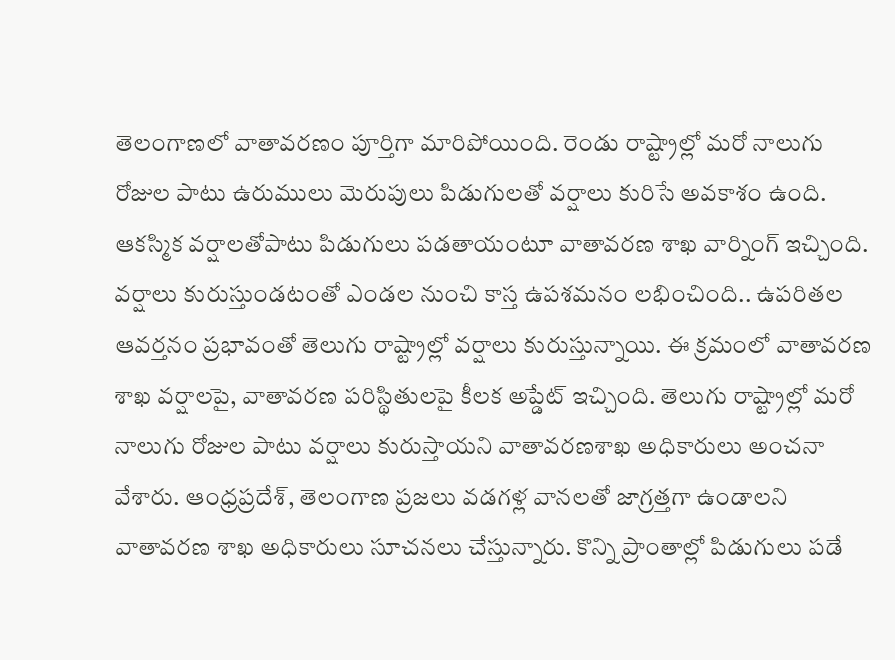తెలంగాణలో వాతావరణం పూర్తిగా మారిపోయింది. రెండు రాష్ట్రాల్లో మరో నాలుగు రోజుల పాటు ఉరుములు మెరుపులు పిడుగులతో వర్షాలు కురిసే అవకాశం ఉంది. ఆకస్మిక వర్షాలతోపాటు పిడుగులు పడతాయంటూ వాతావరణ శాఖ వార్నింగ్ ఇచ్చింది.
వర్షాలు కురుస్తుండటంతో ఎండల నుంచి కాస్త ఉపశమనం లభించింది.. ఉపరితల ఆవర్తనం ప్రభావంతో తెలుగు రాష్ట్రాల్లో వర్షాలు కురుస్తున్నాయి. ఈ క్రమంలో వాతావరణ శాఖ వర్షాలపై, వాతావరణ పరిస్థితులపై కీలక అప్డేట్ ఇచ్చింది. తెలుగు రాష్ట్రాల్లో మరో నాలుగు రోజుల పాటు వర్షాలు కురుస్తాయని వాతావరణశాఖ అధికారులు అంచనా వేశారు. ఆంధ్రప్రదేశ్, తెలంగాణ ప్రజలు వడగళ్ల వానలతో జాగ్రత్తగా ఉండాలని వాతావరణ శాఖ అధికారులు సూచనలు చేస్తున్నారు. కొన్ని ప్రాంతాల్లో పిడుగులు పడే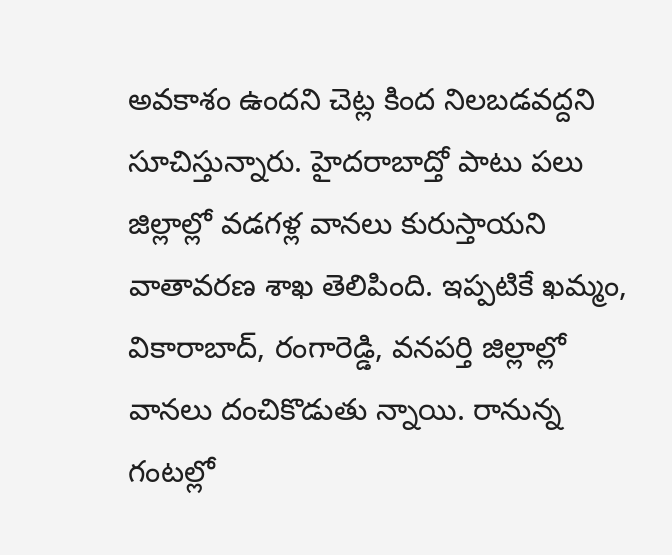అవకాశం ఉందని చెట్ల కింద నిలబడవద్దని సూచిస్తున్నారు. హైదరాబాద్తో పాటు పలు జిల్లాల్లో వడగళ్ల వానలు కురుస్తాయని వాతావరణ శాఖ తెలిపింది. ఇప్పటికే ఖమ్మం, వికారాబాద్, రంగారెడ్డి, వనపర్తి జిల్లాల్లో వానలు దంచికొడుతు న్నాయి. రానున్న గంటల్లో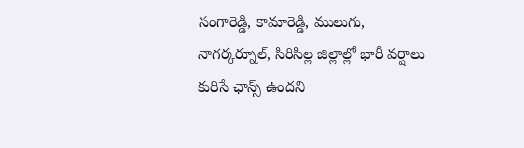సంగారెడ్డి, కామారెడ్డి, ములుగు, నాగర్కర్నూల్, సిరిసిల్ల జిల్లాల్లో భారీ వర్షాలు కురిసే ఛాన్స్ ఉందని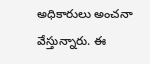అధికారులు అంచనా వేస్తున్నారు. ఈ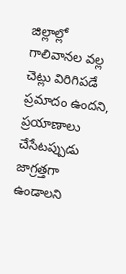జిల్లాల్లో గాలివానల వల్ల చెట్లు విరిగిపడే ప్రమాదం ఉందని, ప్రయాణాలు చేసేటప్పుడు జాగ్రత్తగా ఉండాలని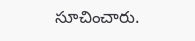సూచించారు.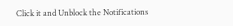Click it and Unblock the Notifications